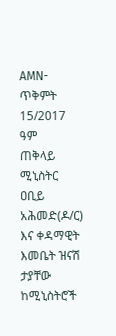AMN-ጥቅምት 15/2017 ዓም
ጠቅላይ ሚኒስትር ዐቢይ አሕመድ(ዶ/ር) እና ቀዳማዊት እመቤት ዝናሽ ታያቸው ከሚኒስትሮች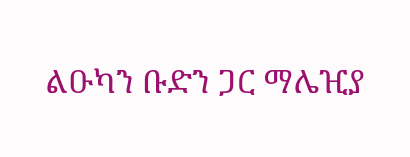ልዑካን ቡድን ጋር ማሌዢያ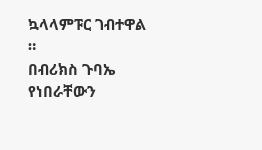ኳላላምፑር ገብተዋል ።
በብሪክስ ጉባኤ የነበራቸውን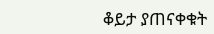ቆይታ ያጠናቀቁት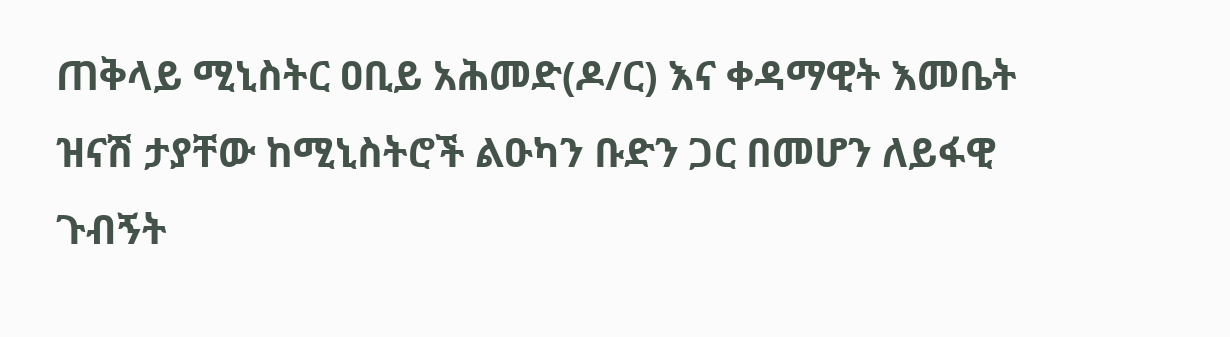ጠቅላይ ሚኒስትር ዐቢይ አሕመድ(ዶ/ር) እና ቀዳማዊት እመቤት ዝናሽ ታያቸው ከሚኒስትሮች ልዑካን ቡድን ጋር በመሆን ለይፋዊ ጉብኝት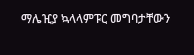ማሌዢያ ኳላላምፑር መግባታቸውን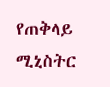የጠቅላይ ሚኒስትር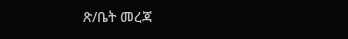ጽ/ቤት መረጃ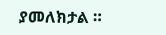ያመለክታል ።